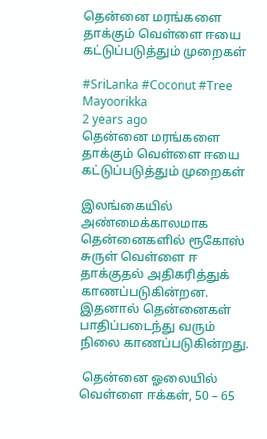தென்னை மரங்களை தாக்கும் வெள்ளை ஈயை கட்டுப்படுத்தும் முறைகள்

#SriLanka #Coconut #Tree
Mayoorikka
2 years ago
தென்னை மரங்களை தாக்கும் வெள்ளை ஈயை கட்டுப்படுத்தும் முறைகள்

இலங்கையில் அண்மைக்காலமாக தென்னைகளில் ரூகோஸ் சுருள் வெள்ளை ஈ தாக்குதல் அதிகரித்துக் காணப்படுகின்றன. இதனால் தென்னைகள் பாதிப்படைந்து வரும் நிலை காணப்படுகின்றது.

 தென்னை ஓலையில் வெள்ளை ஈக்கள், 50 – 65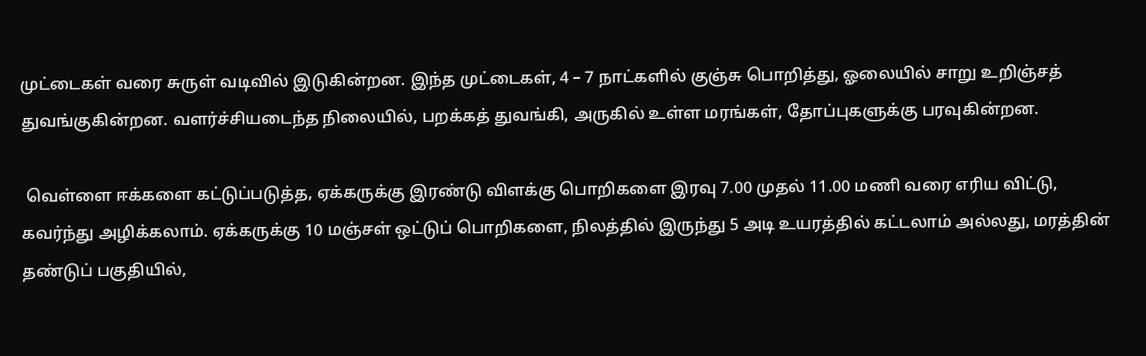முட்டைகள் வரை சுருள் வடிவில் இடுகின்றன. இந்த முட்டைகள், 4 – 7 நாட்களில் குஞ்சு பொறித்து, ஓலையில் சாறு உறிஞ்சத் துவங்குகின்றன. வளர்ச்சியடைந்த நிலையில், பறக்கத் துவங்கி, அருகில் உள்ள மரங்கள், தோப்புகளுக்கு பரவுகின்றன.

 வெள்ளை ஈக்களை கட்டுப்படுத்த, ஏக்கருக்கு இரண்டு விளக்கு பொறிகளை இரவு 7.00 முதல் 11.00 மணி வரை எரிய விட்டு, கவர்ந்து அழிக்கலாம். ஏக்கருக்கு 10 மஞ்சள் ஒட்டுப் பொறிகளை, நிலத்தில் இருந்து 5 அடி உயரத்தில் கட்டலாம் அல்லது, மரத்தின் தண்டுப் பகுதியில்,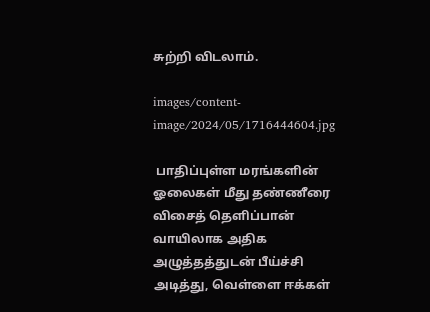சுற்றி விடலாம்.

images/content-image/2024/05/1716444604.jpg

 பாதிப்புள்ள மரங்களின் ஓலைகள் மீது தண்ணீரை விசைத் தெளிப்பான் வாயிலாக அதிக அழுத்தத்துடன் பீய்ச்சி அடித்து, வெள்ளை ஈக்கள்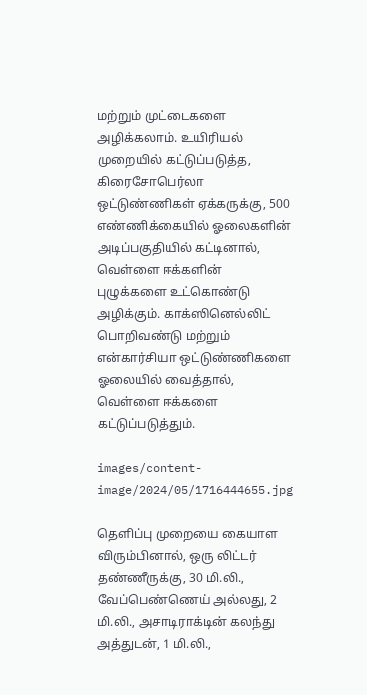மற்றும் முட்டைகளை அழிக்கலாம். உயிரியல் முறையில் கட்டுப்படுத்த, கிரைசோபெர்லா ஒட்டுண்ணிகள் ஏக்கருக்கு, 500 எண்ணிக்கையில் ஓலைகளின் அடிப்பகுதியில் கட்டினால், வெள்ளை ஈக்களின் புழுக்களை உட்கொண்டு அழிக்கும். காக்ஸினெல்லிட் பொறிவண்டு மற்றும் என்கார்சியா ஒட்டுண்ணிகளை ஓலையில் வைத்தால், வெள்ளை ஈக்களை கட்டுப்படுத்தும்.

images/content-image/2024/05/1716444655.jpg

தெளிப்பு முறையை கையாள விரும்பினால், ஒரு லிட்டர் தண்ணீருக்கு, 30 மி.லி., வேப்பெண்ணெய் அல்லது, 2 மி.லி., அசாடிராக்டின் கலந்து அத்துடன், 1 மி.லி.,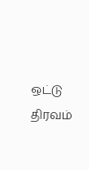ஒட்டு திரவம்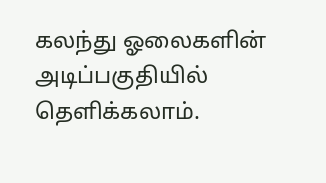கலந்து ஓலைகளின் அடிப்பகுதியில் தெளிக்கலாம்.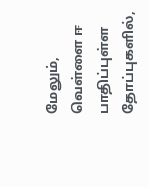மேலும், வெள்ளை ஈ பாதிப்புள்ள தோப்புகளில்,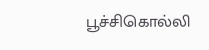பூச்சிகொல்லி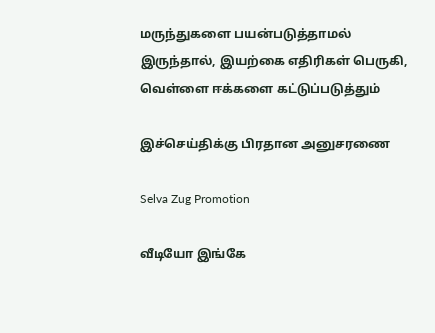மருந்துகளை பயன்படுத்தாமல் இருந்தால், இயற்கை எதிரிகள் பெருகி, வெள்ளை ஈக்களை கட்டுப்படுத்தும்

இச்செய்திக்கு பிரதான அனுசரணை

Selva Zug Promotion

வீடியோ இங்கே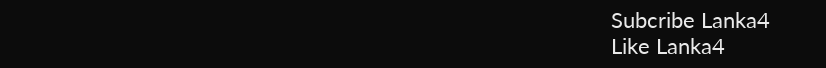Subcribe Lanka4
Like Lanka4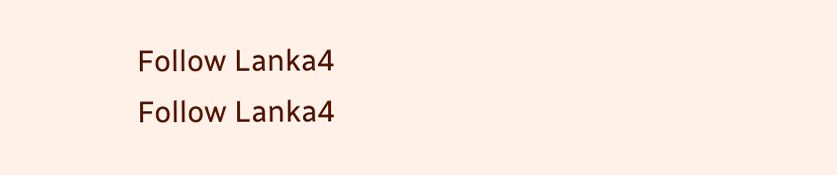Follow Lanka4
Follow Lanka4